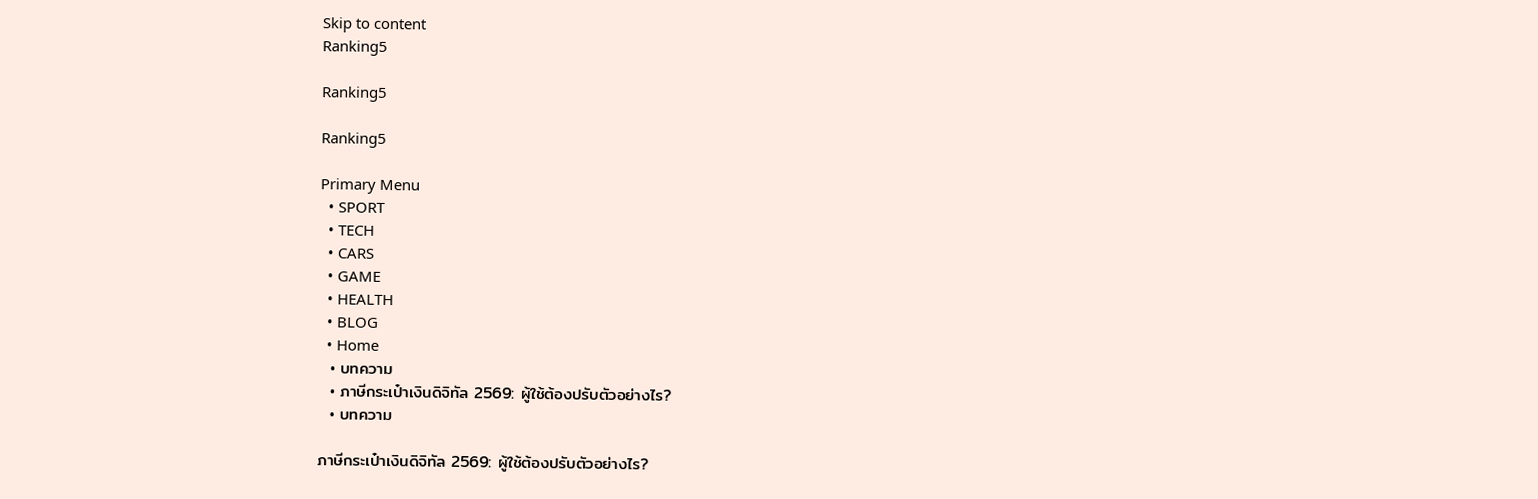Skip to content
Ranking5

Ranking5

Ranking5

Primary Menu
  • SPORT
  • TECH
  • CARS
  • GAME
  • HEALTH
  • BLOG
  • Home
  • บทความ
  • ภาษีกระเป๋าเงินดิจิทัล 2569: ผู้ใช้ต้องปรับตัวอย่างไร?
  • บทความ

ภาษีกระเป๋าเงินดิจิทัล 2569: ผู้ใช้ต้องปรับตัวอย่างไร?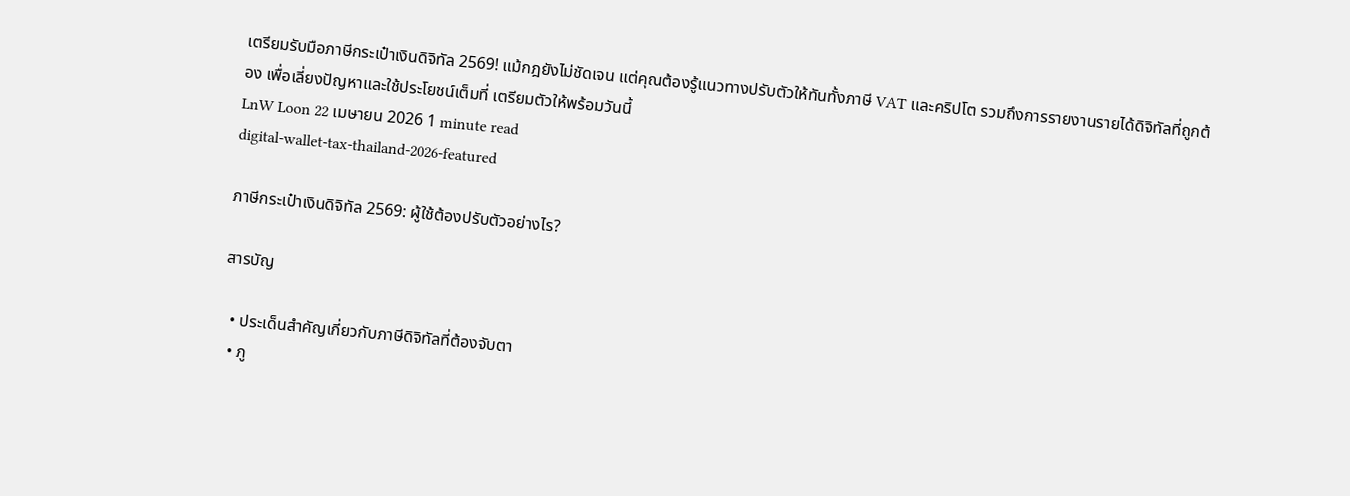เตรียมรับมือภาษีกระเป๋าเงินดิจิทัล 2569! แม้กฎยังไม่ชัดเจน แต่คุณต้องรู้แนวทางปรับตัวให้ทันทั้งภาษี VAT และคริปโต รวมถึงการรายงานรายได้ดิจิทัลที่ถูกต้อง เพื่อเลี่ยงปัญหาและใช้ประโยชน์เต็มที่ เตรียมตัวให้พร้อมวันนี้
LnW Loon 22 เมษายน 2026 1 minute read
digital-wallet-tax-thailand-2026-featured

ภาษีกระเป๋าเงินดิจิทัล 2569: ผู้ใช้ต้องปรับตัวอย่างไร?

สารบัญ

  • ประเด็นสำคัญเกี่ยวกับภาษีดิจิทัลที่ต้องจับตา
  • ภู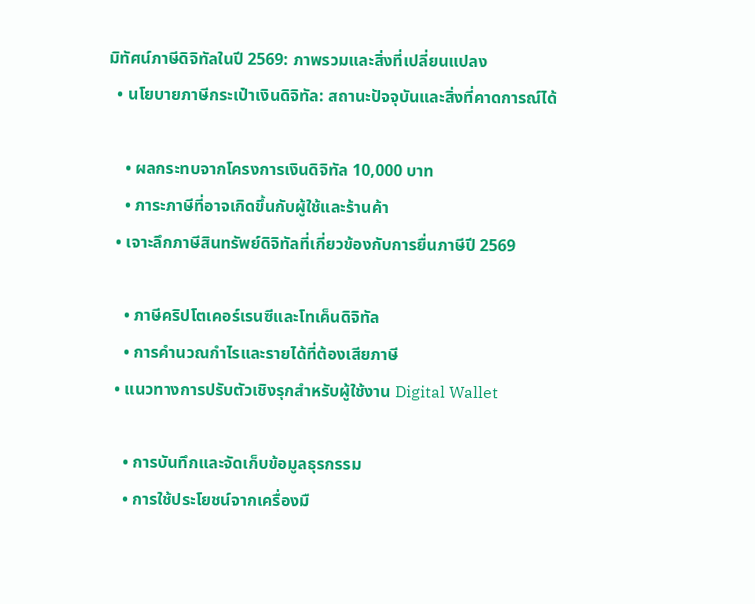มิทัศน์ภาษีดิจิทัลในปี 2569: ภาพรวมและสิ่งที่เปลี่ยนแปลง
  • นโยบายภาษีกระเป๋าเงินดิจิทัล: สถานะปัจจุบันและสิ่งที่คาดการณ์ได้

    • ผลกระทบจากโครงการเงินดิจิทัล 10,000 บาท
    • ภาระภาษีที่อาจเกิดขึ้นกับผู้ใช้และร้านค้า
  • เจาะลึกภาษีสินทรัพย์ดิจิทัลที่เกี่ยวข้องกับการยื่นภาษีปี 2569

    • ภาษีคริปโตเคอร์เรนซีและโทเค็นดิจิทัล
    • การคำนวณกำไรและรายได้ที่ต้องเสียภาษี
  • แนวทางการปรับตัวเชิงรุกสำหรับผู้ใช้งาน Digital Wallet

    • การบันทึกและจัดเก็บข้อมูลธุรกรรม
    • การใช้ประโยชน์จากเครื่องมื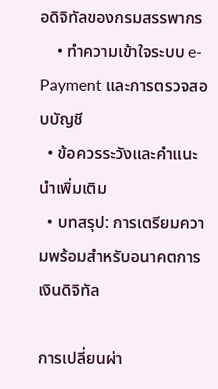อดิจิทัลของกรมสรรพากร
    • ทำความเข้าใจระบบ e-Payment และการตรวจสอบบัญชี
  • ข้อควรระวังและคำแนะนำเพิ่มเติม
  • บทสรุป: การเตรียมความพร้อมสำหรับอนาคตการเงินดิจิทัล

การเปลี่ยนผ่า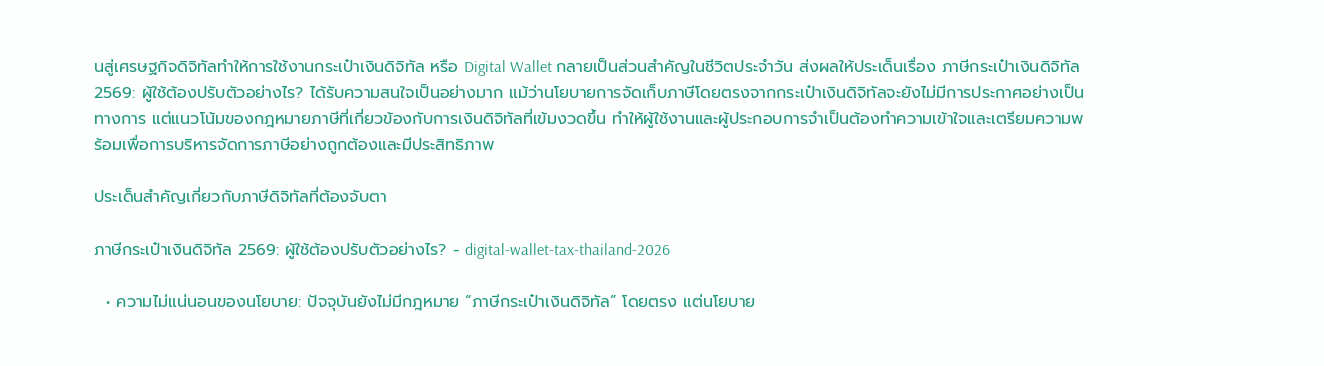นสู่เศรษฐกิจดิจิทัลทำให้การใช้งานกระเป๋าเงินดิจิทัล หรือ Digital Wallet กลายเป็นส่วนสำคัญในชีวิตประจำวัน ส่งผลให้ประเด็นเรื่อง ภาษีกระเป๋าเงินดิจิทัล 2569: ผู้ใช้ต้องปรับตัวอย่างไร? ได้รับความสนใจเป็นอย่างมาก แม้ว่านโยบายการจัดเก็บภาษีโดยตรงจากกระเป๋าเงินดิจิทัลจะยังไม่มีการประกาศอย่างเป็นทางการ แต่แนวโน้มของกฎหมายภาษีที่เกี่ยวข้องกับการเงินดิจิทัลที่เข้มงวดขึ้น ทำให้ผู้ใช้งานและผู้ประกอบการจำเป็นต้องทำความเข้าใจและเตรียมความพร้อมเพื่อการบริหารจัดการภาษีอย่างถูกต้องและมีประสิทธิภาพ

ประเด็นสำคัญเกี่ยวกับภาษีดิจิทัลที่ต้องจับตา

ภาษีกระเป๋าเงินดิจิทัล 2569: ผู้ใช้ต้องปรับตัวอย่างไร? - digital-wallet-tax-thailand-2026

  • ความไม่แน่นอนของนโยบาย: ปัจจุบันยังไม่มีกฎหมาย “ภาษีกระเป๋าเงินดิจิทัล” โดยตรง แต่นโยบาย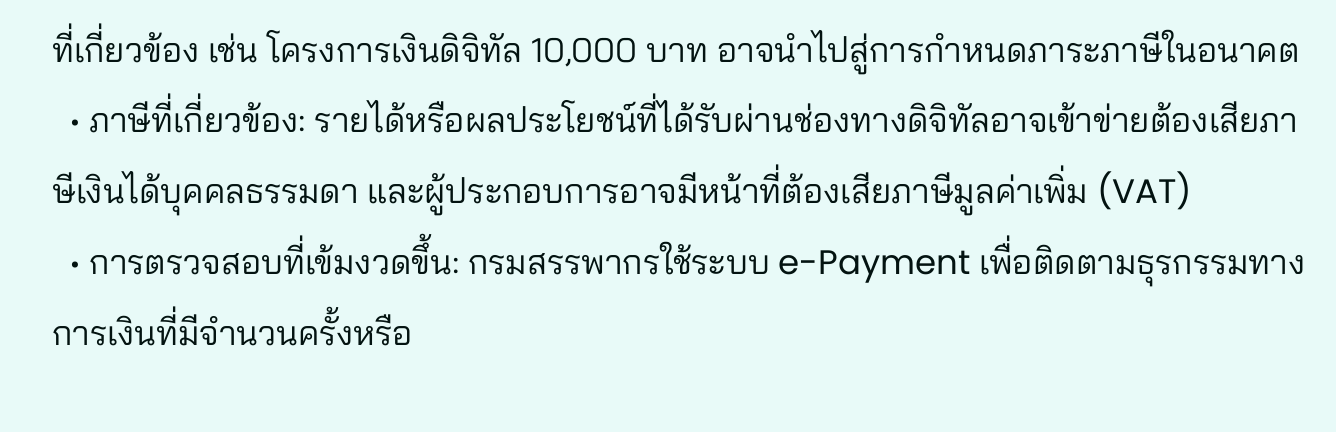ที่เกี่ยวข้อง เช่น โครงการเงินดิจิทัล 10,000 บาท อาจนำไปสู่การกำหนดภาระภาษีในอนาคต
  • ภาษีที่เกี่ยวข้อง: รายได้หรือผลประโยชน์ที่ได้รับผ่านช่องทางดิจิทัลอาจเข้าข่ายต้องเสียภาษีเงินได้บุคคลธรรมดา และผู้ประกอบการอาจมีหน้าที่ต้องเสียภาษีมูลค่าเพิ่ม (VAT)
  • การตรวจสอบที่เข้มงวดขึ้น: กรมสรรพากรใช้ระบบ e-Payment เพื่อติดตามธุรกรรมทางการเงินที่มีจำนวนครั้งหรือ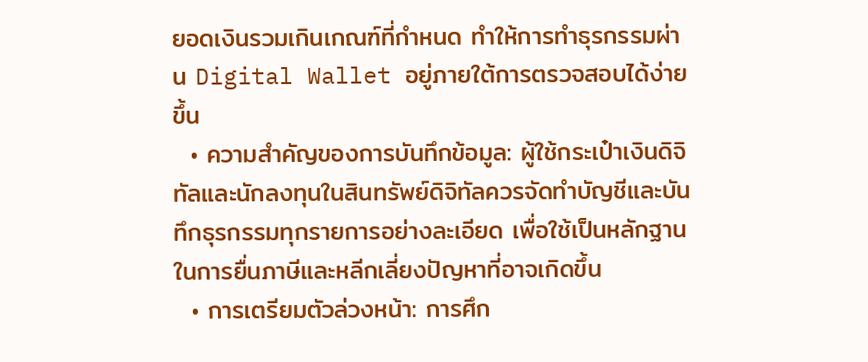ยอดเงินรวมเกินเกณฑ์ที่กำหนด ทำให้การทำธุรกรรมผ่าน Digital Wallet อยู่ภายใต้การตรวจสอบได้ง่ายขึ้น
  • ความสำคัญของการบันทึกข้อมูล: ผู้ใช้กระเป๋าเงินดิจิทัลและนักลงทุนในสินทรัพย์ดิจิทัลควรจัดทำบัญชีและบันทึกธุรกรรมทุกรายการอย่างละเอียด เพื่อใช้เป็นหลักฐานในการยื่นภาษีและหลีกเลี่ยงปัญหาที่อาจเกิดขึ้น
  • การเตรียมตัวล่วงหน้า: การศึก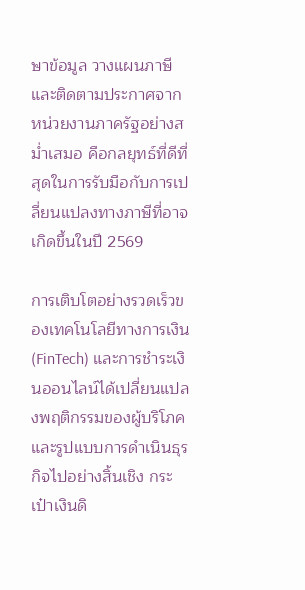ษาข้อมูล วางแผนภาษี และติดตามประกาศจากหน่วยงานภาครัฐอย่างสม่ำเสมอ คือกลยุทธ์ที่ดีที่สุดในการรับมือกับการเปลี่ยนแปลงทางภาษีที่อาจเกิดขึ้นในปี 2569

การเติบโตอย่างรวดเร็วของเทคโนโลยีทางการเงิน (FinTech) และการชำระเงินออนไลน์ได้เปลี่ยนแปลงพฤติกรรมของผู้บริโภคและรูปแบบการดำเนินธุรกิจไปอย่างสิ้นเชิง กระเป๋าเงินดิ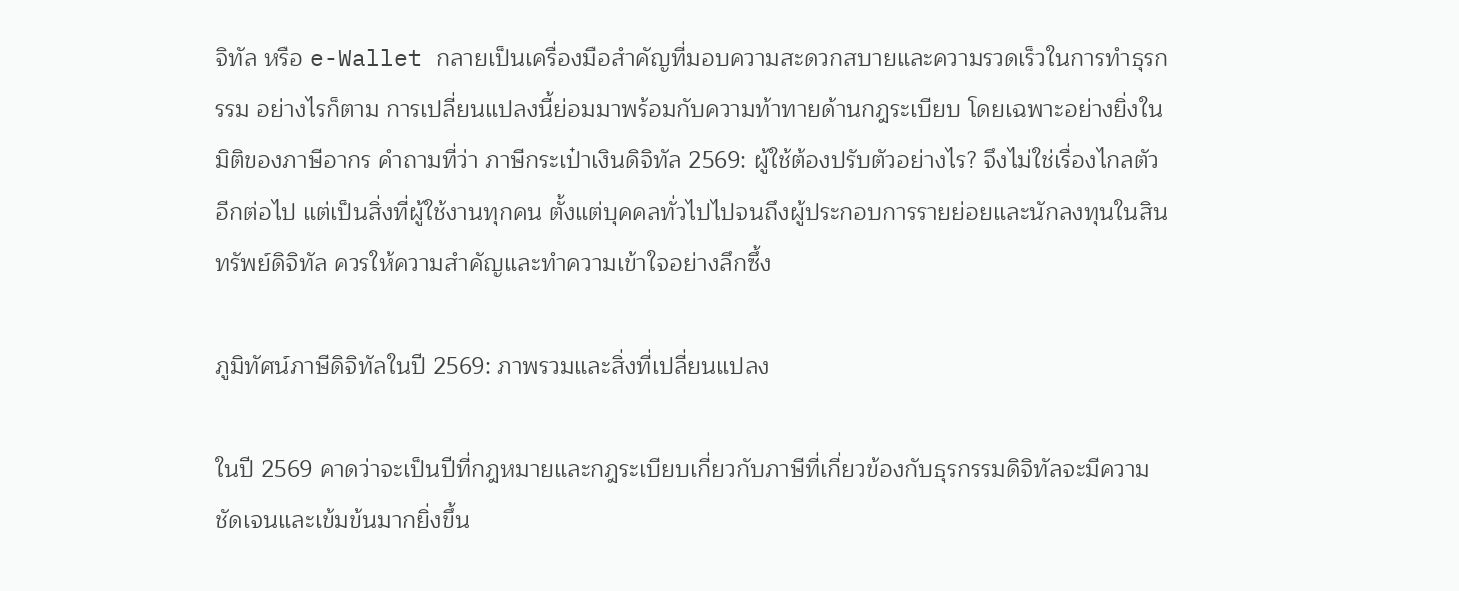จิทัล หรือ e-Wallet กลายเป็นเครื่องมือสำคัญที่มอบความสะดวกสบายและความรวดเร็วในการทำธุรกรรม อย่างไรก็ตาม การเปลี่ยนแปลงนี้ย่อมมาพร้อมกับความท้าทายด้านกฎระเบียบ โดยเฉพาะอย่างยิ่งในมิติของภาษีอากร คำถามที่ว่า ภาษีกระเป๋าเงินดิจิทัล 2569: ผู้ใช้ต้องปรับตัวอย่างไร? จึงไม่ใช่เรื่องไกลตัวอีกต่อไป แต่เป็นสิ่งที่ผู้ใช้งานทุกคน ตั้งแต่บุคคลทั่วไปไปจนถึงผู้ประกอบการรายย่อยและนักลงทุนในสินทรัพย์ดิจิทัล ควรให้ความสำคัญและทำความเข้าใจอย่างลึกซึ้ง

ภูมิทัศน์ภาษีดิจิทัลในปี 2569: ภาพรวมและสิ่งที่เปลี่ยนแปลง

ในปี 2569 คาดว่าจะเป็นปีที่กฎหมายและกฎระเบียบเกี่ยวกับภาษีที่เกี่ยวข้องกับธุรกรรมดิจิทัลจะมีความชัดเจนและเข้มข้นมากยิ่งขึ้น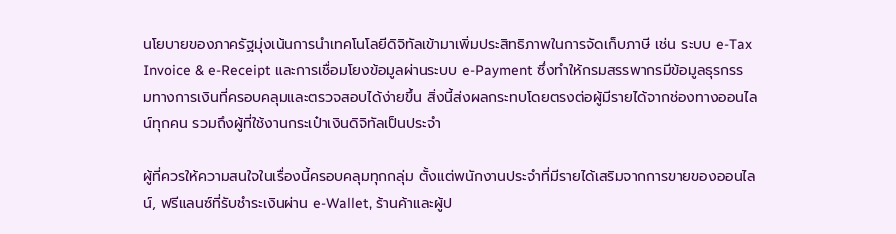นโยบายของภาครัฐมุ่งเน้นการนำเทคโนโลยีดิจิทัลเข้ามาเพิ่มประสิทธิภาพในการจัดเก็บภาษี เช่น ระบบ e-Tax Invoice & e-Receipt และการเชื่อมโยงข้อมูลผ่านระบบ e-Payment ซึ่งทำให้กรมสรรพากรมีข้อมูลธุรกรรมทางการเงินที่ครอบคลุมและตรวจสอบได้ง่ายขึ้น สิ่งนี้ส่งผลกระทบโดยตรงต่อผู้มีรายได้จากช่องทางออนไลน์ทุกคน รวมถึงผู้ที่ใช้งานกระเป๋าเงินดิจิทัลเป็นประจำ

ผู้ที่ควรให้ความสนใจในเรื่องนี้ครอบคลุมทุกกลุ่ม ตั้งแต่พนักงานประจำที่มีรายได้เสริมจากการขายของออนไลน์, ฟรีแลนซ์ที่รับชำระเงินผ่าน e-Wallet, ร้านค้าและผู้ป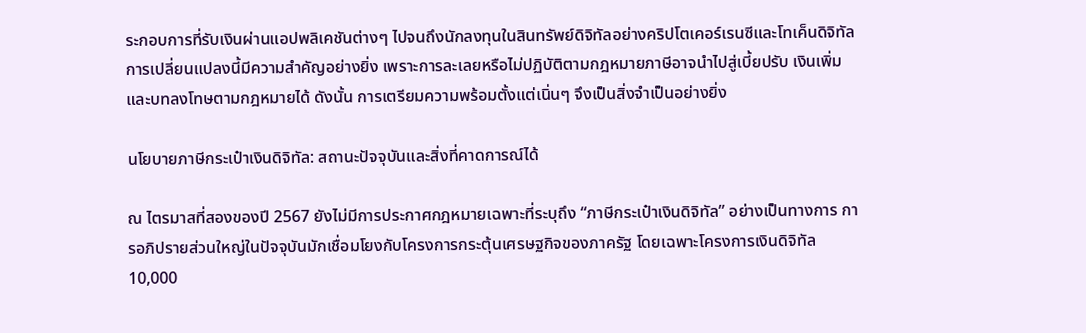ระกอบการที่รับเงินผ่านแอปพลิเคชันต่างๆ ไปจนถึงนักลงทุนในสินทรัพย์ดิจิทัลอย่างคริปโตเคอร์เรนซีและโทเค็นดิจิทัล การเปลี่ยนแปลงนี้มีความสำคัญอย่างยิ่ง เพราะการละเลยหรือไม่ปฏิบัติตามกฎหมายภาษีอาจนำไปสู่เบี้ยปรับ เงินเพิ่ม และบทลงโทษตามกฎหมายได้ ดังนั้น การเตรียมความพร้อมตั้งแต่เนิ่นๆ จึงเป็นสิ่งจำเป็นอย่างยิ่ง

นโยบายภาษีกระเป๋าเงินดิจิทัล: สถานะปัจจุบันและสิ่งที่คาดการณ์ได้

ณ ไตรมาสที่สองของปี 2567 ยังไม่มีการประกาศกฎหมายเฉพาะที่ระบุถึง “ภาษีกระเป๋าเงินดิจิทัล” อย่างเป็นทางการ การอภิปรายส่วนใหญ่ในปัจจุบันมักเชื่อมโยงกับโครงการกระตุ้นเศรษฐกิจของภาครัฐ โดยเฉพาะโครงการเงินดิจิทัล 10,000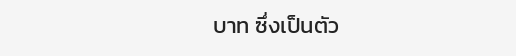บาท ซึ่งเป็นตัว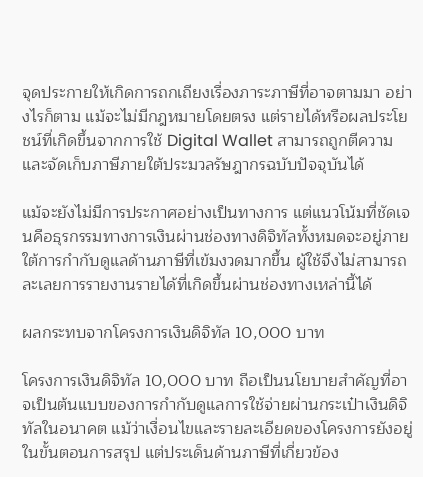จุดประกายให้เกิดการถกเถียงเรื่องภาระภาษีที่อาจตามมา อย่างไรก็ตาม แม้จะไม่มีกฎหมายโดยตรง แต่รายได้หรือผลประโยชน์ที่เกิดขึ้นจากการใช้ Digital Wallet สามารถถูกตีความและจัดเก็บภาษีภายใต้ประมวลรัษฎากรฉบับปัจจุบันได้

แม้จะยังไม่มีการประกาศอย่างเป็นทางการ แต่แนวโน้มที่ชัดเจนคือธุรกรรมทางการเงินผ่านช่องทางดิจิทัลทั้งหมดจะอยู่ภายใต้การกำกับดูแลด้านภาษีที่เข้มงวดมากขึ้น ผู้ใช้จึงไม่สามารถละเลยการรายงานรายได้ที่เกิดขึ้นผ่านช่องทางเหล่านี้ได้

ผลกระทบจากโครงการเงินดิจิทัล 10,000 บาท

โครงการเงินดิจิทัล 10,000 บาท ถือเป็นนโยบายสำคัญที่อาจเป็นต้นแบบของการกำกับดูแลการใช้จ่ายผ่านกระเป๋าเงินดิจิทัลในอนาคต แม้ว่าเงื่อนไขและรายละเอียดของโครงการยังอยู่ในขั้นตอนการสรุป แต่ประเด็นด้านภาษีที่เกี่ยวข้อง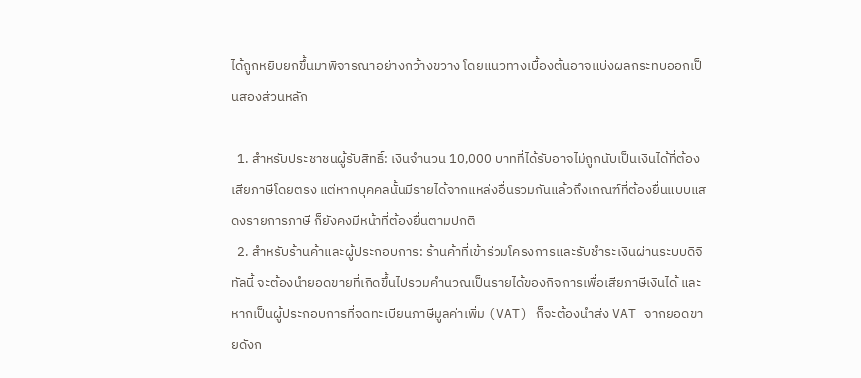ได้ถูกหยิบยกขึ้นมาพิจารณาอย่างกว้างขวาง โดยแนวทางเบื้องต้นอาจแบ่งผลกระทบออกเป็นสองส่วนหลัก

  1. สำหรับประชาชนผู้รับสิทธิ์: เงินจำนวน 10,000 บาทที่ได้รับอาจไม่ถูกนับเป็นเงินได้ที่ต้องเสียภาษีโดยตรง แต่หากบุคคลนั้นมีรายได้จากแหล่งอื่นรวมกันแล้วถึงเกณฑ์ที่ต้องยื่นแบบแสดงรายการภาษี ก็ยังคงมีหน้าที่ต้องยื่นตามปกติ
  2. สำหรับร้านค้าและผู้ประกอบการ: ร้านค้าที่เข้าร่วมโครงการและรับชำระเงินผ่านระบบดิจิทัลนี้ จะต้องนำยอดขายที่เกิดขึ้นไปรวมคำนวณเป็นรายได้ของกิจการเพื่อเสียภาษีเงินได้ และหากเป็นผู้ประกอบการที่จดทะเบียนภาษีมูลค่าเพิ่ม (VAT) ก็จะต้องนำส่ง VAT จากยอดขายดังก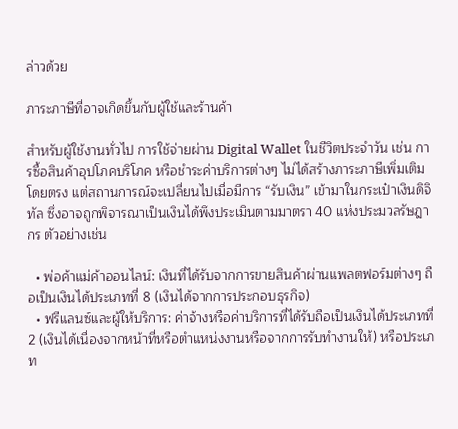ล่าวด้วย

ภาระภาษีที่อาจเกิดขึ้นกับผู้ใช้และร้านค้า

สำหรับผู้ใช้งานทั่วไป การใช้จ่ายผ่าน Digital Wallet ในชีวิตประจำวัน เช่น การซื้อสินค้าอุปโภคบริโภค หรือชำระค่าบริการต่างๆ ไม่ได้สร้างภาระภาษีเพิ่มเติมโดยตรง แต่สถานการณ์จะเปลี่ยนไปเมื่อมีการ “รับเงิน” เข้ามาในกระเป๋าเงินดิจิทัล ซึ่งอาจถูกพิจารณาเป็นเงินได้พึงประเมินตามมาตรา 40 แห่งประมวลรัษฎากร ตัวอย่างเช่น

  • พ่อค้าแม่ค้าออนไลน์: เงินที่ได้รับจากการขายสินค้าผ่านแพลตฟอร์มต่างๆ ถือเป็นเงินได้ประเภทที่ 8 (เงินได้จากการประกอบธุรกิจ)
  • ฟรีแลนซ์และผู้ให้บริการ: ค่าจ้างหรือค่าบริการที่ได้รับถือเป็นเงินได้ประเภทที่ 2 (เงินได้เนื่องจากหน้าที่หรือตำแหน่งงานหรือจากการรับทำงานให้) หรือประเภท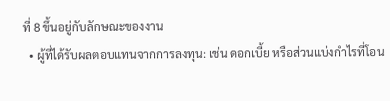ที่ 8 ขึ้นอยู่กับลักษณะของงาน
  • ผู้ที่ได้รับผลตอบแทนจากการลงทุน: เช่น ดอกเบี้ย หรือส่วนแบ่งกำไรที่โอน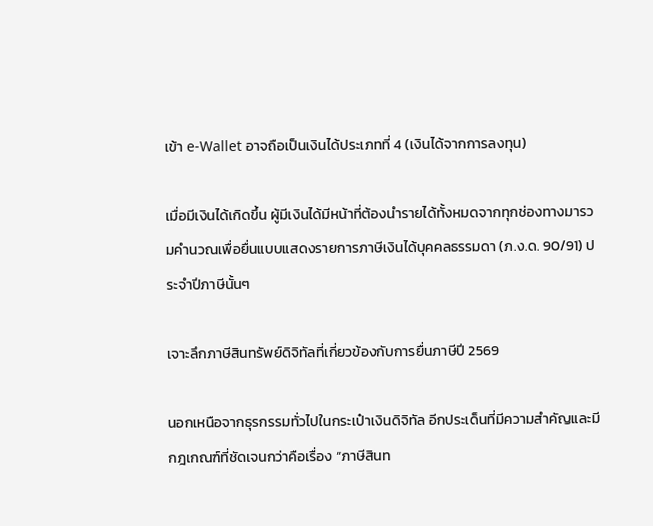เข้า e-Wallet อาจถือเป็นเงินได้ประเภทที่ 4 (เงินได้จากการลงทุน)

เมื่อมีเงินได้เกิดขึ้น ผู้มีเงินได้มีหน้าที่ต้องนำรายได้ทั้งหมดจากทุกช่องทางมารวมคำนวณเพื่อยื่นแบบแสดงรายการภาษีเงินได้บุคคลธรรมดา (ภ.ง.ด. 90/91) ประจำปีภาษีนั้นๆ

เจาะลึกภาษีสินทรัพย์ดิจิทัลที่เกี่ยวข้องกับการยื่นภาษีปี 2569

นอกเหนือจากธุรกรรมทั่วไปในกระเป๋าเงินดิจิทัล อีกประเด็นที่มีความสำคัญและมีกฎเกณฑ์ที่ชัดเจนกว่าคือเรื่อง “ภาษีสินท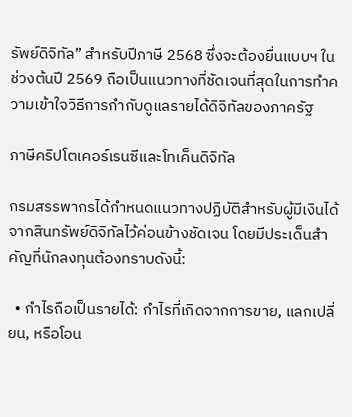รัพย์ดิจิทัล” สำหรับปีภาษี 2568 ซึ่งจะต้องยื่นแบบฯ ในช่วงต้นปี 2569 ถือเป็นแนวทางที่ชัดเจนที่สุดในการทำความเข้าใจวิธีการกำกับดูแลรายได้ดิจิทัลของภาครัฐ

ภาษีคริปโตเคอร์เรนซีและโทเค็นดิจิทัล

กรมสรรพากรได้กำหนดแนวทางปฏิบัติสำหรับผู้มีเงินได้จากสินทรัพย์ดิจิทัลไว้ค่อนข้างชัดเจน โดยมีประเด็นสำคัญที่นักลงทุนต้องทราบดังนี้:

  • กำไรถือเป็นรายได้: กำไรที่เกิดจากการขาย, แลกเปลี่ยน, หรือโอน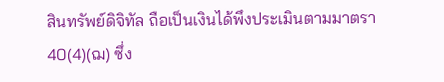สินทรัพย์ดิจิทัล ถือเป็นเงินได้พึงประเมินตามมาตรา 40(4)(ฌ) ซึ่ง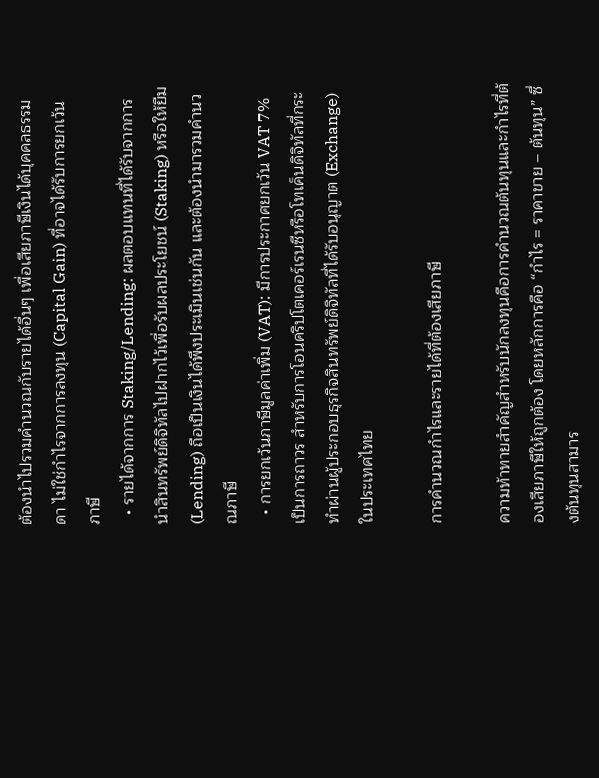ต้องนำไปรวมคำนวณกับรายได้อื่นๆ เพื่อเสียภาษีเงินได้บุคคลธรรมดา ไม่ใช่กำไรจากการลงทุน (Capital Gain) ที่อาจได้รับการยกเว้นภาษี
  • รายได้จากการ Staking/Lending: ผลตอบแทนที่ได้รับจากการนำสินทรัพย์ดิจิทัลไปฝากไว้เพื่อรับผลประโยชน์ (Staking) หรือให้ยืม (Lending) ถือเป็นเงินได้พึงประเมินเช่นกัน และต้องนำมารวมคำนวณภาษี
  • การยกเว้นภาษีมูลค่าเพิ่ม (VAT): มีการประกาศยกเว้น VAT 7% เป็นการถาวร สำหรับการโอนคริปโตเคอร์เรนซีหรือโทเค็นดิจิทัลที่กระทำผ่านผู้ประกอบธุรกิจสินทรัพย์ดิจิทัลที่ได้รับอนุญาต (Exchange) ในประเทศไทย

การคำนวณกำไรและรายได้ที่ต้องเสียภาษี

ความท้าทายสำคัญสำหรับนักลงทุนคือการคำนวณต้นทุนและกำไรที่ต้องเสียภาษีให้ถูกต้อง โดยหลักการคือ “กำไร = ราคาขาย – ต้นทุน” ซึ่งต้นทุนสามาร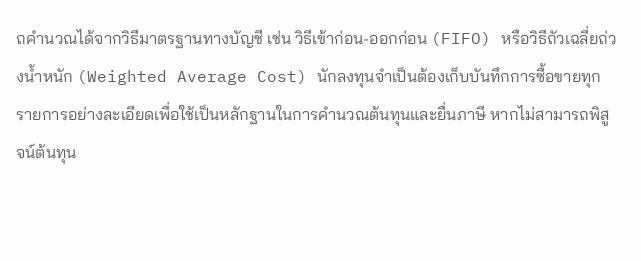ถคำนวณได้จากวิธีมาตรฐานทางบัญชี เช่น วิธีเข้าก่อน-ออกก่อน (FIFO) หรือวิธีถัวเฉลี่ยถ่วงน้ำหนัก (Weighted Average Cost) นักลงทุนจำเป็นต้องเก็บบันทึกการซื้อขายทุกรายการอย่างละเอียดเพื่อใช้เป็นหลักฐานในการคำนวณต้นทุนและยื่นภาษี หากไม่สามารถพิสูจน์ต้นทุน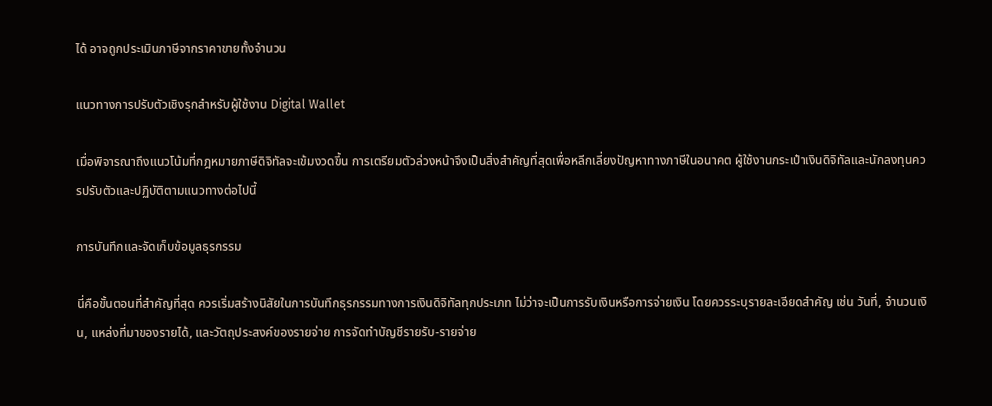ได้ อาจถูกประเมินภาษีจากราคาขายทั้งจำนวน

แนวทางการปรับตัวเชิงรุกสำหรับผู้ใช้งาน Digital Wallet

เมื่อพิจารณาถึงแนวโน้มที่กฎหมายภาษีดิจิทัลจะเข้มงวดขึ้น การเตรียมตัวล่วงหน้าจึงเป็นสิ่งสำคัญที่สุดเพื่อหลีกเลี่ยงปัญหาทางภาษีในอนาคต ผู้ใช้งานกระเป๋าเงินดิจิทัลและนักลงทุนควรปรับตัวและปฏิบัติตามแนวทางต่อไปนี้

การบันทึกและจัดเก็บข้อมูลธุรกรรม

นี่คือขั้นตอนที่สำคัญที่สุด ควรเริ่มสร้างนิสัยในการบันทึกธุรกรรมทางการเงินดิจิทัลทุกประเภท ไม่ว่าจะเป็นการรับเงินหรือการจ่ายเงิน โดยควรระบุรายละเอียดสำคัญ เช่น วันที่, จำนวนเงิน, แหล่งที่มาของรายได้, และวัตถุประสงค์ของรายจ่าย การจัดทำบัญชีรายรับ-รายจ่าย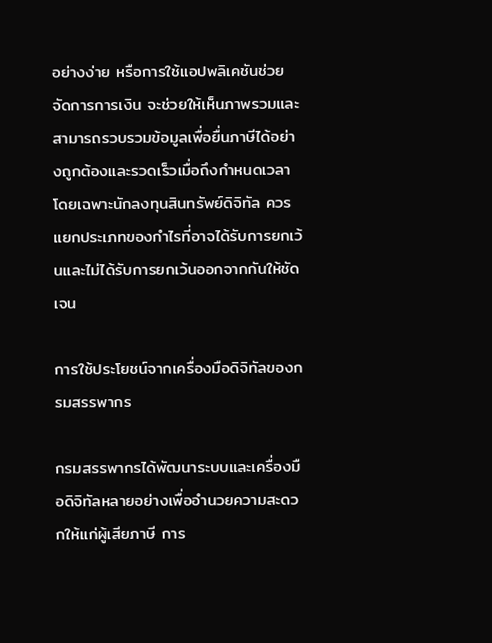อย่างง่าย หรือการใช้แอปพลิเคชันช่วยจัดการการเงิน จะช่วยให้เห็นภาพรวมและสามารถรวบรวมข้อมูลเพื่อยื่นภาษีได้อย่างถูกต้องและรวดเร็วเมื่อถึงกำหนดเวลา โดยเฉพาะนักลงทุนสินทรัพย์ดิจิทัล ควรแยกประเภทของกำไรที่อาจได้รับการยกเว้นและไม่ได้รับการยกเว้นออกจากกันให้ชัดเจน

การใช้ประโยชน์จากเครื่องมือดิจิทัลของกรมสรรพากร

กรมสรรพากรได้พัฒนาระบบและเครื่องมือดิจิทัลหลายอย่างเพื่ออำนวยความสะดวกให้แก่ผู้เสียภาษี การ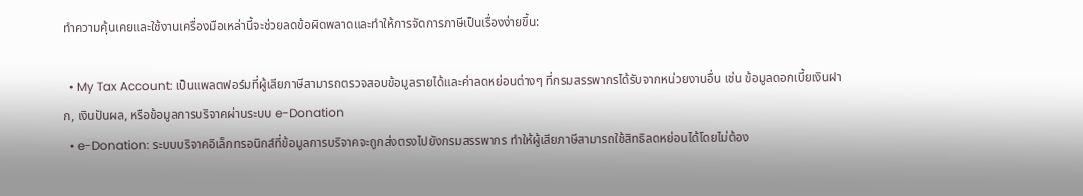ทำความคุ้นเคยและใช้งานเครื่องมือเหล่านี้จะช่วยลดข้อผิดพลาดและทำให้การจัดการภาษีเป็นเรื่องง่ายขึ้น:

  • My Tax Account: เป็นแพลตฟอร์มที่ผู้เสียภาษีสามารถตรวจสอบข้อมูลรายได้และค่าลดหย่อนต่างๆ ที่กรมสรรพากรได้รับจากหน่วยงานอื่น เช่น ข้อมูลดอกเบี้ยเงินฝาก, เงินปันผล, หรือข้อมูลการบริจาคผ่านระบบ e-Donation
  • e-Donation: ระบบบริจาคอิเล็กทรอนิกส์ที่ข้อมูลการบริจาคจะถูกส่งตรงไปยังกรมสรรพากร ทำให้ผู้เสียภาษีสามารถใช้สิทธิลดหย่อนได้โดยไม่ต้อง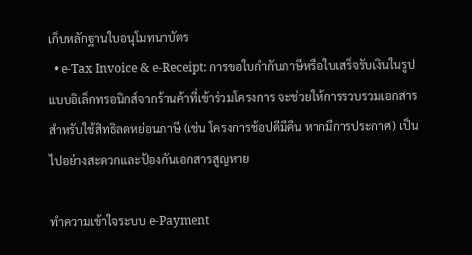เก็บหลักฐานใบอนุโมทนาบัตร
  • e-Tax Invoice & e-Receipt: การขอใบกำกับภาษีหรือใบเสร็จรับเงินในรูปแบบอิเล็กทรอนิกส์จากร้านค้าที่เข้าร่วมโครงการ จะช่วยให้การรวบรวมเอกสารสำหรับใช้สิทธิลดหย่อนภาษี (เช่น โครงการช้อปดีมีคืน หากมีการประกาศ) เป็นไปอย่างสะดวกและป้องกันเอกสารสูญหาย

ทำความเข้าใจระบบ e-Payment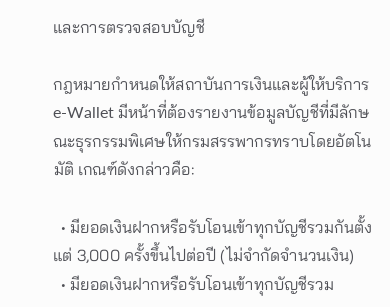และการตรวจสอบบัญชี

กฎหมายกำหนดให้สถาบันการเงินและผู้ให้บริการ e-Wallet มีหน้าที่ต้องรายงานข้อมูลบัญชีที่มีลักษณะธุรกรรมพิเศษให้กรมสรรพากรทราบโดยอัตโนมัติ เกณฑ์ดังกล่าวคือ:

  • มียอดเงินฝากหรือรับโอนเข้าทุกบัญชีรวมกันตั้งแต่ 3,000 ครั้งขึ้นไปต่อปี (ไม่จำกัดจำนวนเงิน)
  • มียอดเงินฝากหรือรับโอนเข้าทุกบัญชีรวม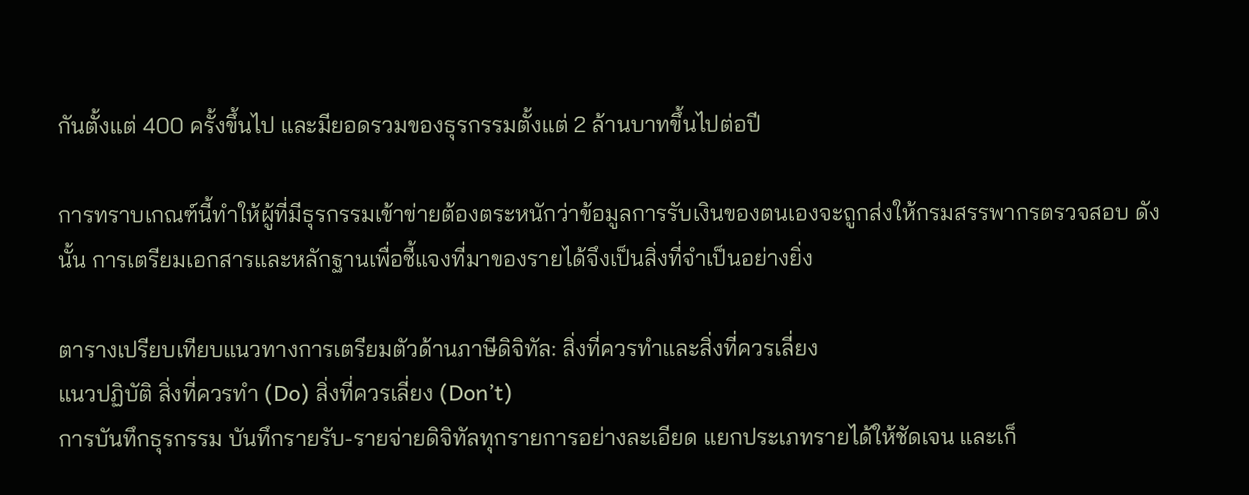กันตั้งแต่ 400 ครั้งขึ้นไป และมียอดรวมของธุรกรรมตั้งแต่ 2 ล้านบาทขึ้นไปต่อปี

การทราบเกณฑ์นี้ทำให้ผู้ที่มีธุรกรรมเข้าข่ายต้องตระหนักว่าข้อมูลการรับเงินของตนเองจะถูกส่งให้กรมสรรพากรตรวจสอบ ดังนั้น การเตรียมเอกสารและหลักฐานเพื่อชี้แจงที่มาของรายได้จึงเป็นสิ่งที่จำเป็นอย่างยิ่ง

ตารางเปรียบเทียบแนวทางการเตรียมตัวด้านภาษีดิจิทัล: สิ่งที่ควรทำและสิ่งที่ควรเลี่ยง
แนวปฏิบัติ สิ่งที่ควรทำ (Do) สิ่งที่ควรเลี่ยง (Don’t)
การบันทึกธุรกรรม บันทึกรายรับ-รายจ่ายดิจิทัลทุกรายการอย่างละเอียด แยกประเภทรายได้ให้ชัดเจน และเก็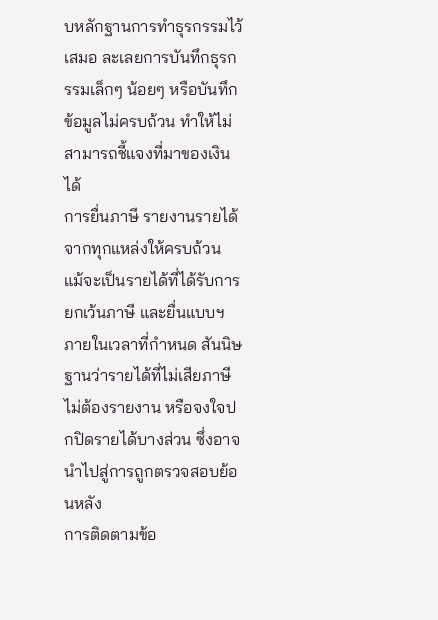บหลักฐานการทำธุรกรรมไว้เสมอ ละเลยการบันทึกธุรกรรมเล็กๆ น้อยๆ หรือบันทึกข้อมูลไม่ครบถ้วน ทำให้ไม่สามารถชี้แจงที่มาของเงินได้
การยื่นภาษี รายงานรายได้จากทุกแหล่งให้ครบถ้วน แม้จะเป็นรายได้ที่ได้รับการยกเว้นภาษี และยื่นแบบฯ ภายในเวลาที่กำหนด สันนิษฐานว่ารายได้ที่ไม่เสียภาษีไม่ต้องรายงาน หรือจงใจปกปิดรายได้บางส่วน ซึ่งอาจนำไปสู่การถูกตรวจสอบย้อนหลัง
การติดตามข้อ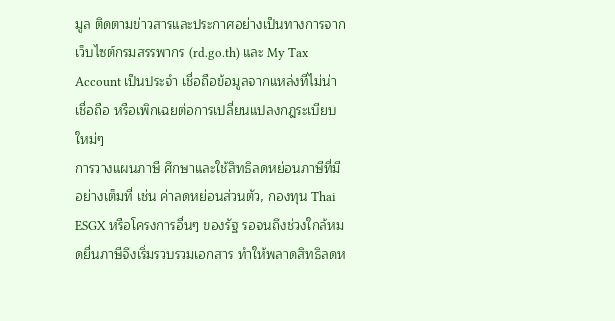มูล ติดตามข่าวสารและประกาศอย่างเป็นทางการจากเว็บไซต์กรมสรรพากร (rd.go.th) และ My Tax Account เป็นประจำ เชื่อถือข้อมูลจากแหล่งที่ไม่น่าเชื่อถือ หรือเพิกเฉยต่อการเปลี่ยนแปลงกฎระเบียบใหม่ๆ
การวางแผนภาษี ศึกษาและใช้สิทธิลดหย่อนภาษีที่มีอย่างเต็มที่ เช่น ค่าลดหย่อนส่วนตัว, กองทุน Thai ESGX หรือโครงการอื่นๆ ของรัฐ รอจนถึงช่วงใกล้หมดยื่นภาษีจึงเริ่มรวบรวมเอกสาร ทำให้พลาดสิทธิลดห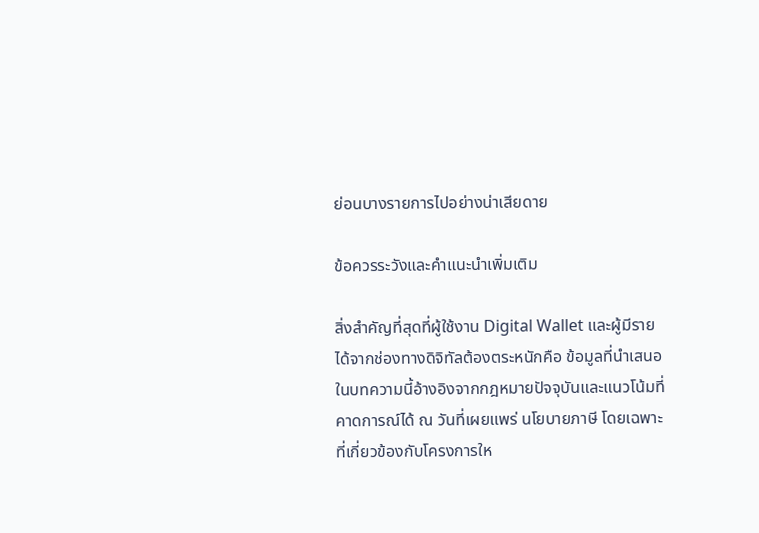ย่อนบางรายการไปอย่างน่าเสียดาย

ข้อควรระวังและคำแนะนำเพิ่มเติม

สิ่งสำคัญที่สุดที่ผู้ใช้งาน Digital Wallet และผู้มีรายได้จากช่องทางดิจิทัลต้องตระหนักคือ ข้อมูลที่นำเสนอในบทความนี้อ้างอิงจากกฎหมายปัจจุบันและแนวโน้มที่คาดการณ์ได้ ณ วันที่เผยแพร่ นโยบายภาษี โดยเฉพาะที่เกี่ยวข้องกับโครงการให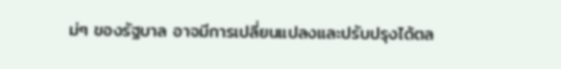ม่ๆ ของรัฐบาล อาจมีการเปลี่ยนแปลงและปรับปรุงได้ตล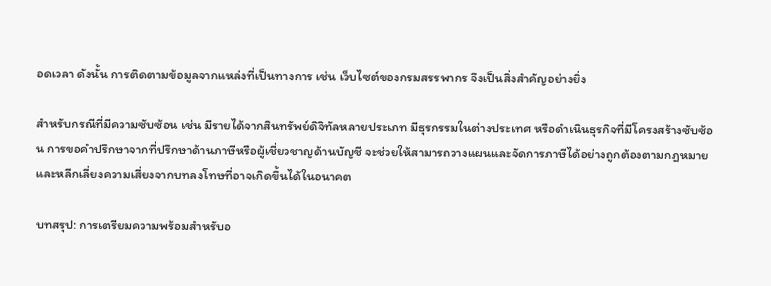อดเวลา ดังนั้น การติดตามข้อมูลจากแหล่งที่เป็นทางการ เช่น เว็บไซต์ของกรมสรรพากร จึงเป็นสิ่งสำคัญอย่างยิ่ง

สำหรับกรณีที่มีความซับซ้อน เช่น มีรายได้จากสินทรัพย์ดิจิทัลหลายประเภท มีธุรกรรมในต่างประเทศ หรือดำเนินธุรกิจที่มีโครงสร้างซับซ้อน การขอคำปรึกษาจากที่ปรึกษาด้านภาษีหรือผู้เชี่ยวชาญด้านบัญชี จะช่วยให้สามารถวางแผนและจัดการภาษีได้อย่างถูกต้องตามกฎหมาย และหลีกเลี่ยงความเสี่ยงจากบทลงโทษที่อาจเกิดขึ้นได้ในอนาคต

บทสรุป: การเตรียมความพร้อมสำหรับอ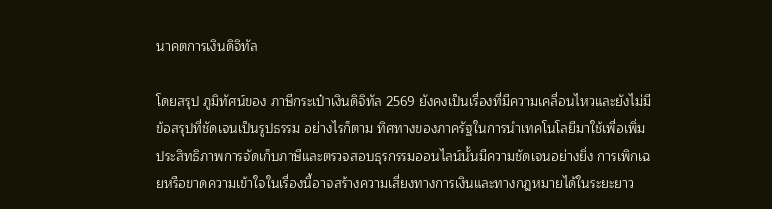นาคตการเงินดิจิทัล

โดยสรุป ภูมิทัศน์ของ ภาษีกระเป๋าเงินดิจิทัล 2569 ยังคงเป็นเรื่องที่มีความเคลื่อนไหวและยังไม่มีข้อสรุปที่ชัดเจนเป็นรูปธรรม อย่างไรก็ตาม ทิศทางของภาครัฐในการนำเทคโนโลยีมาใช้เพื่อเพิ่มประสิทธิภาพการจัดเก็บภาษีและตรวจสอบธุรกรรมออนไลน์นั้นมีความชัดเจนอย่างยิ่ง การเพิกเฉยหรือขาดความเข้าใจในเรื่องนี้อาจสร้างความเสี่ยงทางการเงินและทางกฎหมายได้ในระยะยาว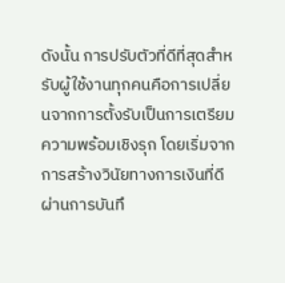ดังนั้น การปรับตัวที่ดีที่สุดสำหรับผู้ใช้งานทุกคนคือการเปลี่ยนจากการตั้งรับเป็นการเตรียมความพร้อมเชิงรุก โดยเริ่มจากการสร้างวินัยทางการเงินที่ดี ผ่านการบันทึ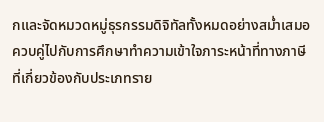กและจัดหมวดหมู่ธุรกรรมดิจิทัลทั้งหมดอย่างสม่ำเสมอ ควบคู่ไปกับการศึกษาทำความเข้าใจภาระหน้าที่ทางภาษีที่เกี่ยวข้องกับประเภทราย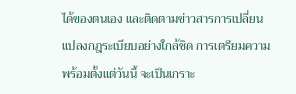ได้ของตนเอง และติดตามข่าวสารการเปลี่ยนแปลงกฎระเบียบอย่างใกล้ชิด การเตรียมความพร้อมตั้งแต่วันนี้ จะเป็นเกราะ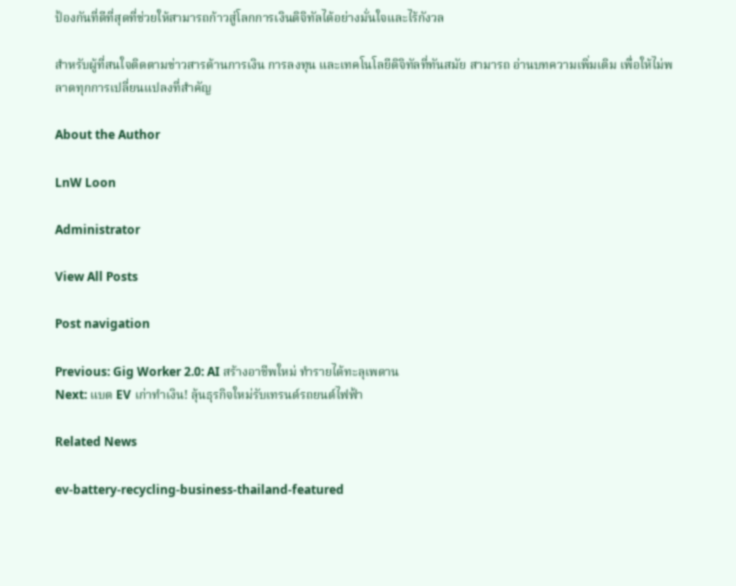ป้องกันที่ดีที่สุดที่ช่วยให้สามารถก้าวสู่โลกการเงินดิจิทัลได้อย่างมั่นใจและไร้กังวล

สำหรับผู้ที่สนใจติดตามข่าวสารด้านการเงิน การลงทุน และเทคโนโลยีดิจิทัลที่ทันสมัย สามารถ อ่านบทความเพิ่มเติม เพื่อให้ไม่พลาดทุกการเปลี่ยนแปลงที่สำคัญ

About the Author

LnW Loon

Administrator

View All Posts

Post navigation

Previous: Gig Worker 2.0: AI สร้างอาชีพใหม่ ทำรายได้ทะลุเพดาน
Next: แบต EV เก่าทำเงิน! ลุ้นธุรกิจใหม่รับเทรนด์รถยนต์ไฟฟ้า

Related News

ev-battery-recycling-business-thailand-featured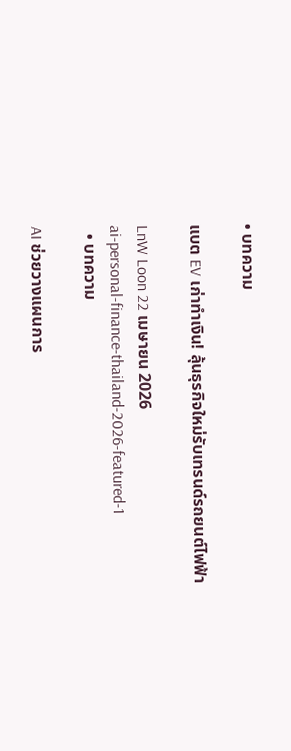• บทความ

แบต EV เก่าทำเงิน! ลุ้นธุรกิจใหม่รับเทรนด์รถยนต์ไฟฟ้า

LnW Loon 22 เมษายน 2026
ai-personal-finance-thailand-2026-featured-1
  • บทความ

AI ช่วยวางแผนการ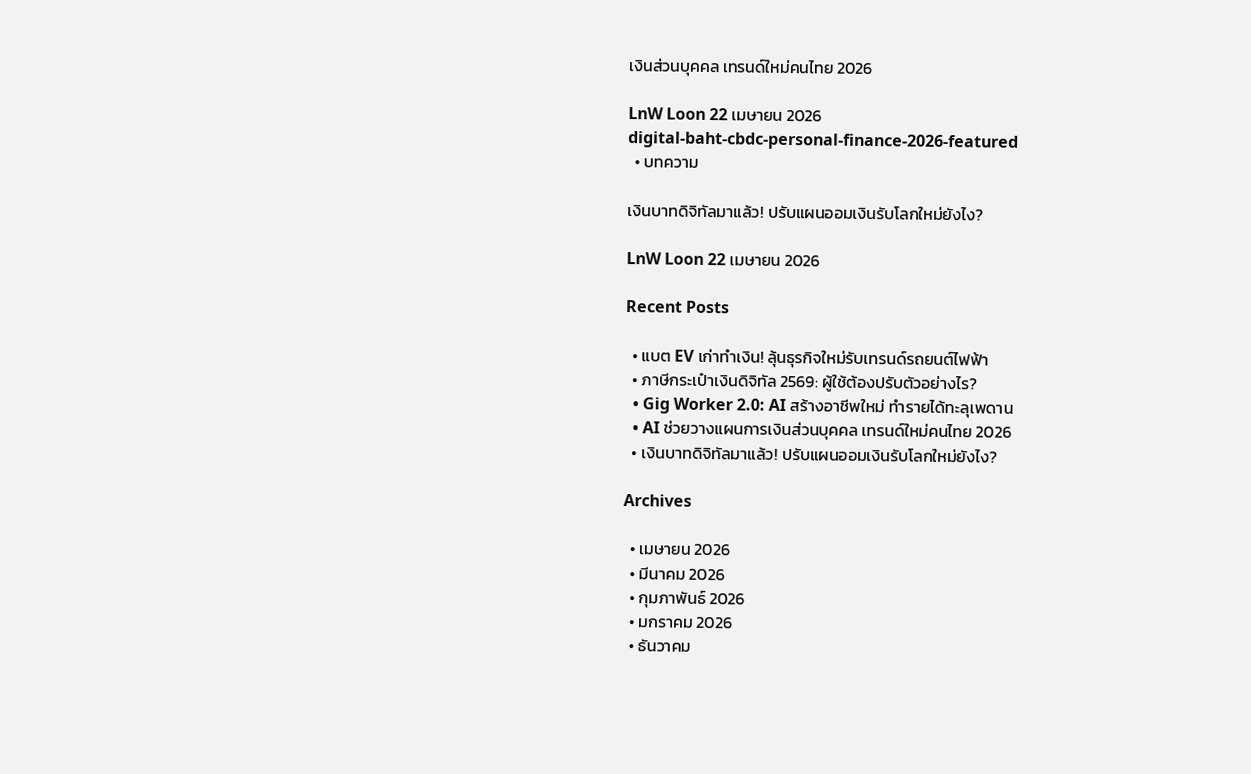เงินส่วนบุคคล เทรนด์ใหม่คนไทย 2026

LnW Loon 22 เมษายน 2026
digital-baht-cbdc-personal-finance-2026-featured
  • บทความ

เงินบาทดิจิทัลมาแล้ว! ปรับแผนออมเงินรับโลกใหม่ยังไง?

LnW Loon 22 เมษายน 2026

Recent Posts

  • แบต EV เก่าทำเงิน! ลุ้นธุรกิจใหม่รับเทรนด์รถยนต์ไฟฟ้า
  • ภาษีกระเป๋าเงินดิจิทัล 2569: ผู้ใช้ต้องปรับตัวอย่างไร?
  • Gig Worker 2.0: AI สร้างอาชีพใหม่ ทำรายได้ทะลุเพดาน
  • AI ช่วยวางแผนการเงินส่วนบุคคล เทรนด์ใหม่คนไทย 2026
  • เงินบาทดิจิทัลมาแล้ว! ปรับแผนออมเงินรับโลกใหม่ยังไง?

Archives

  • เมษายน 2026
  • มีนาคม 2026
  • กุมภาพันธ์ 2026
  • มกราคม 2026
  • ธันวาคม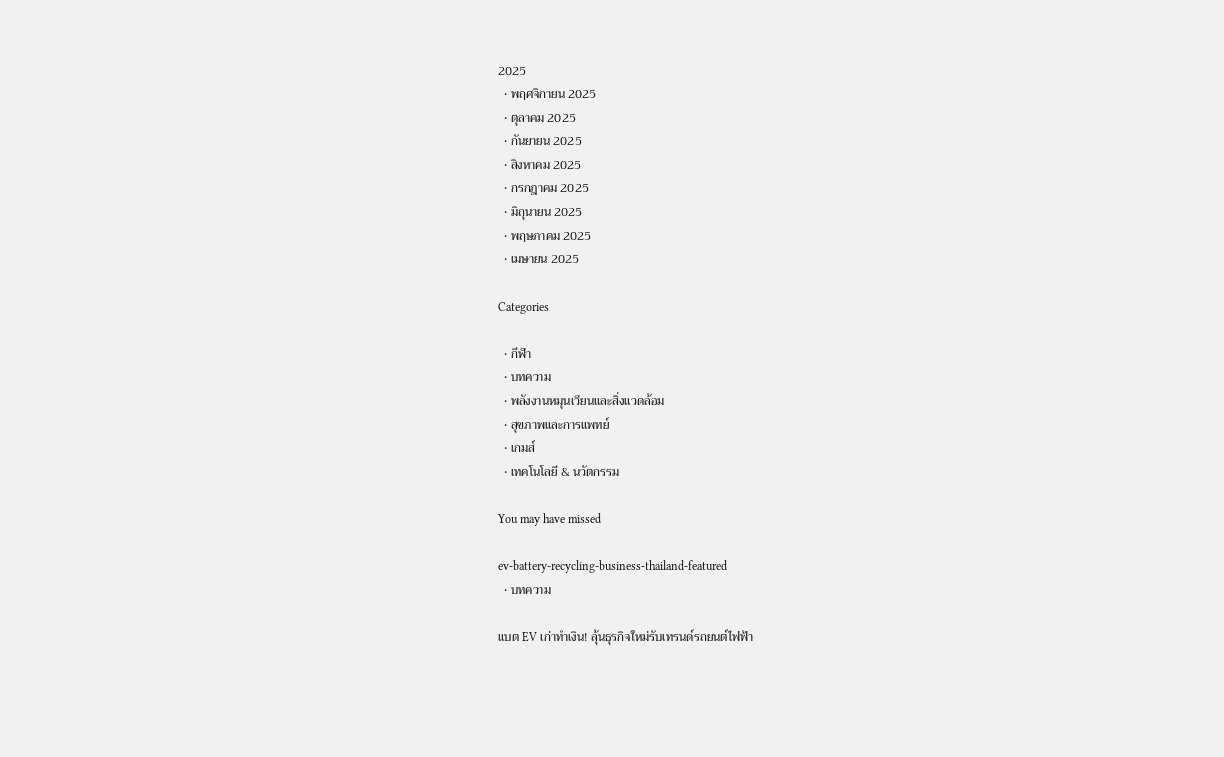2025
  • พฤศจิกายน 2025
  • ตุลาคม 2025
  • กันยายน 2025
  • สิงหาคม 2025
  • กรกฎาคม 2025
  • มิถุนายน 2025
  • พฤษภาคม 2025
  • เมษายน 2025

Categories

  • กีฬา
  • บทความ
  • พลังงานหมุนเวียนและสิ่งแวดล้อม
  • สุขภาพและการแพทย์
  • เกมส์
  • เทคโนโลยี & นวัตกรรม

You may have missed

ev-battery-recycling-business-thailand-featured
  • บทความ

แบต EV เก่าทำเงิน! ลุ้นธุรกิจใหม่รับเทรนด์รถยนต์ไฟฟ้า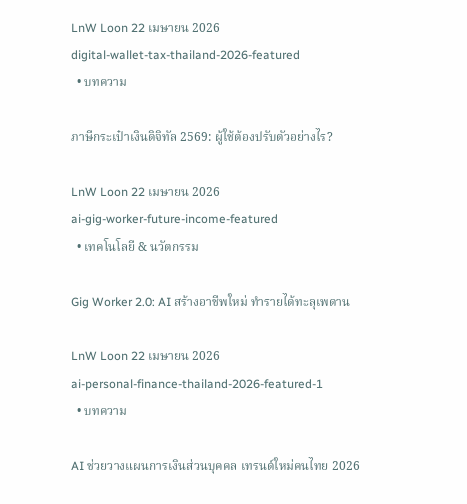LnW Loon 22 เมษายน 2026
digital-wallet-tax-thailand-2026-featured
  • บทความ

ภาษีกระเป๋าเงินดิจิทัล 2569: ผู้ใช้ต้องปรับตัวอย่างไร?

LnW Loon 22 เมษายน 2026
ai-gig-worker-future-income-featured
  • เทคโนโลยี & นวัตกรรม

Gig Worker 2.0: AI สร้างอาชีพใหม่ ทำรายได้ทะลุเพดาน

LnW Loon 22 เมษายน 2026
ai-personal-finance-thailand-2026-featured-1
  • บทความ

AI ช่วยวางแผนการเงินส่วนบุคคล เทรนด์ใหม่คนไทย 2026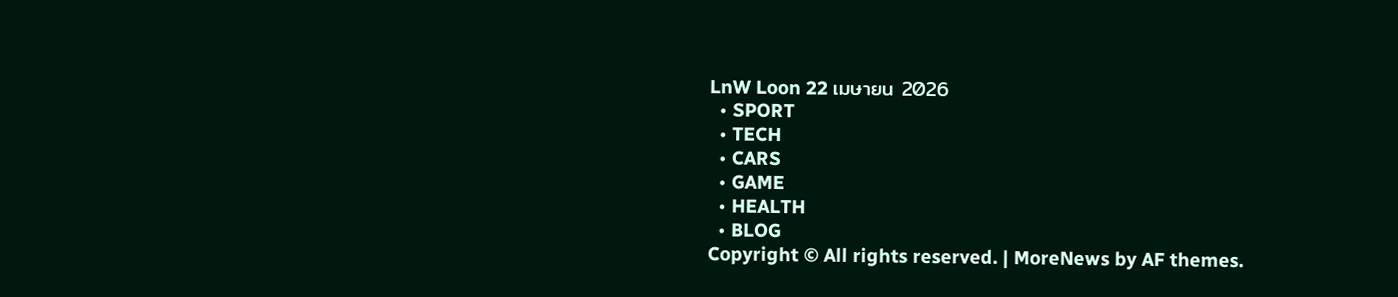LnW Loon 22 เมษายน 2026
  • SPORT
  • TECH
  • CARS
  • GAME
  • HEALTH
  • BLOG
Copyright © All rights reserved. | MoreNews by AF themes.